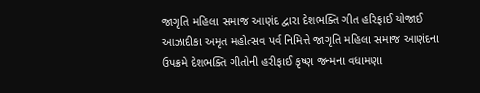જાગૃતિ મહિલા સમાજ આણંદ દ્વારા દેશભક્તિ ગીત હરિફાઈ યોજાઈ
આઝાદીકા અમૃત મહોત્સવ પર્વ નિમિત્તે જાગૃતિ મહિલા સમાજ આણંદના ઉપક્રમે દેશભક્તિ ગીતોની હરીફાઈ કૃષ્ણ જન્મના વધામણા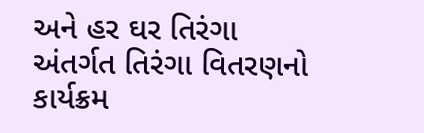અને હર ઘર તિરંગા અંતર્ગત તિરંગા વિતરણનો કાર્યક્રમ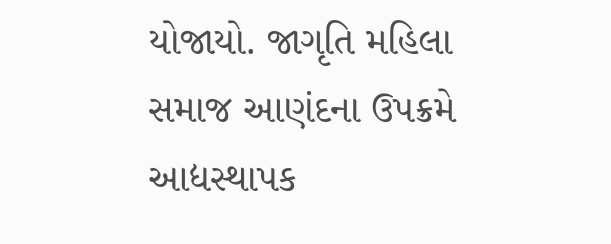યોજાયો. જાગૃતિ મહિલા સમાજ આણંદના ઉપક્રમે આદ્યસ્થાપક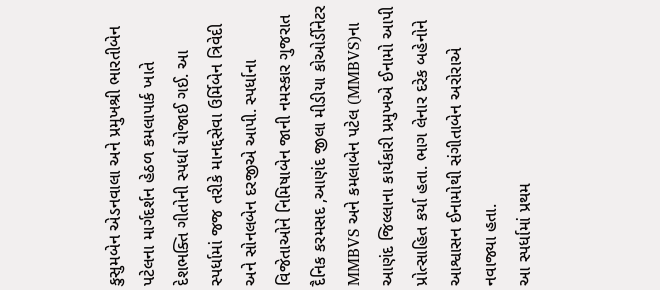કુસુમબેન એડનવાલા અને પ્રમુખશ્રી ભારતીબેન પટેલના માર્ગદર્શન હેઠળ કમલાપાર્ક ખાતે દેશભક્તિ ગીતોની સ્પર્ધા યોજાઈ ગઈ. આ સ્પર્ધામાં જજ તરીકે માનદ્દસેવા ઉર્મિબેન ત્રિવેદી અને સોનલબેન દરજીએ આપી. સ્પર્ધાના વિજેતાઓને નિમિષાબેન જાની નમસ્કાર ગુજરાત દૈનિક કરમસદ ,આણંદ જીલા મીડીયા કોઓર્ડીનેટર MMBVS અને કમલાબેન પટેલ (MMBVS)ના આણંદ જિલ્લાના કાર્યકારી પ્રમુખએ ઈનામો આપી પ્રોત્સાહિત કર્યા હતા. ભાગ લેનાર દરેક બહેનોને આશ્વાસન ઈનામોથી સંગીતાબેન અરોરાએ નવાજ્યા હતા.
આ સ્પર્ધામાં પ્રથમ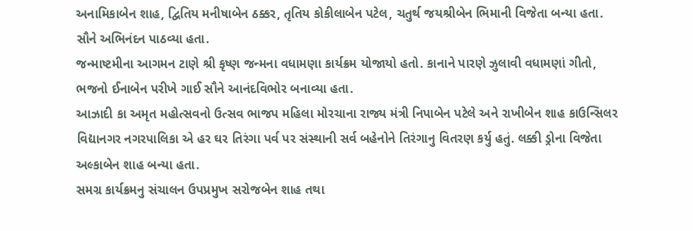અનામિકાબેન શાહ, દ્વિતિય મનીષાબેન ઠક્કર, તૃતિય કોકીલાબેન પટેલ, ચતુર્થ જયશ્રીબેન ભિમાની વિજેતા બન્યા હતા. સૌને અભિનંદન પાઠવ્યા હતા.
જન્માષ્ટમીના આગમન ટાણે શ્રી કૃષ્ણ જન્મના વધામણા કાર્યક્રમ યોજાયો હતો. કાનાને પારણે ઝુલાવી વધામણાં ગીતો, ભજનો ઈનાબેન પરીખે ગાઈ સૌને આનંદવિભોર બનાવ્યા હતા.
આઝાદી કા અમૃત મહોત્સવનો ઉત્સવ ભાજપ મહિલા મોરચાના રાજ્ય મંત્રી નિપાબેન પટેલે અને રાખીબેન શાહ કાઉન્સિલર વિદ્યાનગર નગરપાલિકા એ હર ઘર તિરંગા પર્વ પર સંસ્થાની સર્વ બહેનોને તિરંગાનુ વિતરણ કર્યુ હતું. લક્કી ડ્રોના વિજેતા અલ્કાબેન શાહ બન્યા હતા.
સમગ્ર કાર્યક્રમનુ સંચાલન ઉપપ્રમુખ સરોજબેન શાહ તથા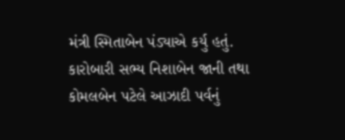મંત્રી સ્મિતાબેન પંડ્યાએ કર્યુ હતું. કારોબારી સભ્ય નિશાબેન જાની તથા કોમલબેન પટેલે આઝાદી પર્વનું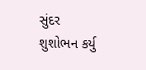સુંદર શુશોભન કર્યુ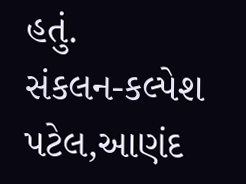હતું.
સંકલન-કલ્પેશ પટેલ,આણંદ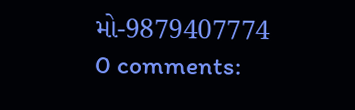મો-9879407774
0 comments: